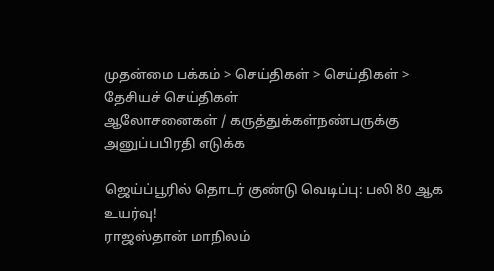முதன்மை பக்கம் > செய்திகள் > செய்திகள் > தேசியச் செய்திகள்
ஆலோசனைகள் / கருத்துக்கள்நண்பருக்கு அனுப்பபிரதி எடுக்க

ஜெய்ப்பூ‌‌ரி‌ல் தொடர் குண்டு வெடிப்‌பு: ப‌லி 80 ஆக உய‌ர்வு!
ராஜஸ்தான் மாநிலம்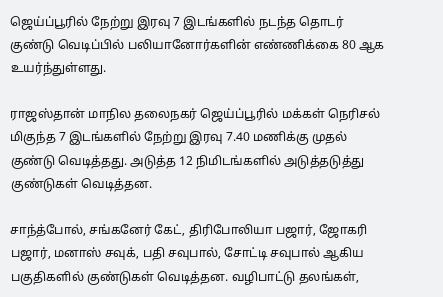ஜெய்ப்பூரில் நே‌ற்று இரவு 7 இடங்களில் நட‌ந்த தொட‌ர்‌ குண்டு வெடி‌ப்‌பி‌ல் ப‌லியானோ‌ர்க‌ளி‌ன் எ‌ண்‌ணி‌க்கை 80 ஆக உய‌‌ர்‌ந்து‌ள்ளது.

ராஜஸ்தான் மாநில தலைநகர் ஜெய்ப்பூரில் மக்கள் நெரிசல் மிகுந்த 7 இடங்களில் நேற்று இரவு 7.40 மணிக்கு முதல் குண்டு வெடித்தது. அடுத்த 12 நிமிடங்களில் அடுத்தடுத்து குண்டுகள் வெடித்தன.

சாந்த்போல், சங்கனேர் கேட், திரிபோலியா பஜார், ஜோகரி பஜார், மனாஸ் சவுக், பதி சவுபால், சோட்டி சவுபால் ஆகிய பகுதிகளில் குண்டுகள் வெடித்தன. வழிபாட்டு தலங்கள்,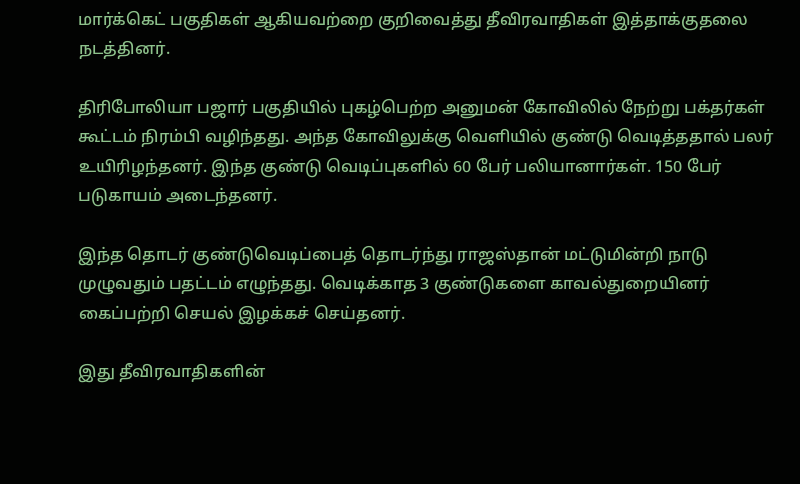மார்க்கெட் பகுதிகள் ஆகியவற்றை குறிவைத்து தீவிரவாதிகள் இத்தாக்குதலை நடத்தினர்.

திரிபோலியா பஜார் பகுதியில் புகழ்பெற்ற அனுமன் கோவி‌லி‌ல் நே‌ற்று பக்தர்கள் கூட்டம் நிரம்பி வழிந்தது. அந்த கோவிலுக்கு வெளியில் குண்டு வெடித்ததால் பலர் உயிரிழந்தனர். இந்த குண்டு வெடிப்புகளில் 60 பேர் பலியானார்கள். 150 பேர் படுகாயம் அடைந்தனர்.

இந்த தொடர் குண்டுவெடிப்பைத் தொடர்ந்து ராஜஸ்தான் மட்டுமின்றி நாடு முழுவதும் பதட்டம் எழுந்தது. வெடிக்காத 3 குண்டுகளை காவ‌‌ல்துறை‌யின‌ர் கை‌ப்ப‌ற்‌றி செயல் இழக்கச் செய்தனர்.

இது தீவிரவாதிகளின்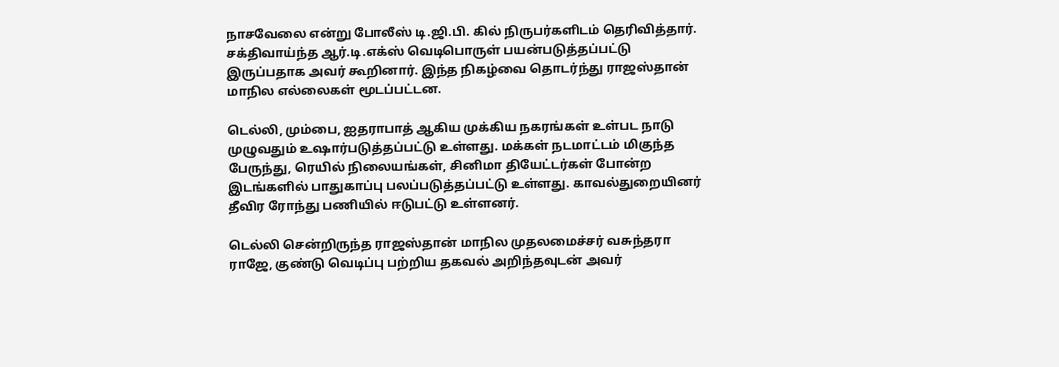நாசவேலை என்று போலீஸ் டி.ஜி.பி. கில் நிருபர்களிடம் தெரிவித்தார். சக்திவாய்ந்த ஆர்.டி.எக்ஸ் வெடிபொருள் பயன்படுத்தப்பட்டு இருப்பதாக அவர் கூறினார். இ‌ந்த ‌நி‌க‌ழ்வை தொடர்ந்து ராஜஸ்தான் மாநில எல்லைகள் மூடப்பட்டன.

டெல்லி, மும்பை, ஐதராபாத் ஆகிய முக்கிய நகரங்கள் உள்பட நாடு முழுவதும் உஷார்படுத்தப்பட்டு உள்ளது. மக்கள் நடமாட்டம் மிகுந்த பேரு‌ந்து, ரெயில் நிலையங்கள், சினிமா தியேட்டர்கள் போன்ற இடங்களில் பாதுகாப்பு பலப்படுத்தப்பட்டு உள்ளது. காவ‌ல்துறை‌யின‌ர் தீவிர ரோந்து பணியில் ஈடுபட்டு உள்ளனர்.

டெ‌ல்‌லி செ‌ன்‌றிரு‌ந்த ராஜஸ்தான் மாநில முதலமை‌ச்ச‌ர் வசுந்தரா ராஜே, குண்டு வெடிப்பு பற்றிய தகவல் அறிந்தவுடன் அவர்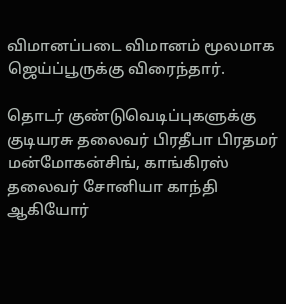விமானப்படை விமானம் மூலமாக ஜெய்ப்பூருக்கு விரைந்தார்.

தொடர் குண்டுவெடிப்புகளுக்கு குடியரசு தலைவ‌ர் பிரதீபா பிரதமர் மன்மோகன்சிங், காங்கிரஸ் தலைவர் சோனியா காந்தி ஆகியோர்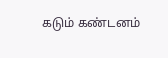கடும் கண்டனம்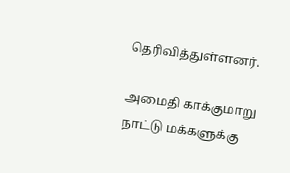தெரிவித்துள்ளனர்.

அமைதி காக்குமாறு நாட்டு மக்களுக்கு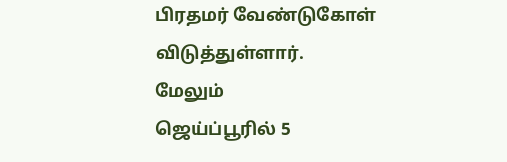பிரதமர் வேண்டுகோள் விடுத்துள்ளார்.
மேலும்
ஜெ‌ய்‌ப்பூ‌ரி‌ல் 5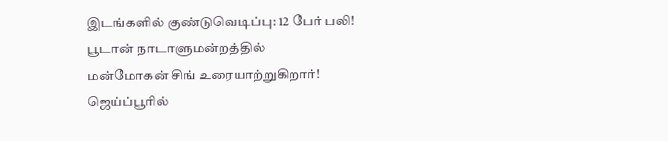இட‌ங்க‌ளி‌ல் கு‌ண்டுவெடி‌ப்பு: 12 பே‌ர் ப‌லி!
பூடா‌ன் நாடாளும‌ன்ற‌த்‌தி‌ல் ம‌ன்மோக‌ன் ‌சி‌ங் உரையா‌ற்று‌கிறா‌ர்!
ஜெ‌ய்‌ப்பூ‌ரி‌ல்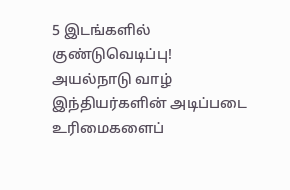5 இட‌ங்க‌ளி‌ல் கு‌ண்டுவெடி‌ப்பு!
அய‌ல்நாடு வா‌ழ் இ‌ந்‌திய‌ர்க‌ளி‌ன் அடி‌ப்படை உ‌ரிமைகளை‌ப்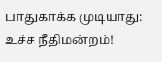பாதுகா‌க்க முடியாது: உ‌ச்ச ‌நீ‌திம‌ன்ற‌ம்!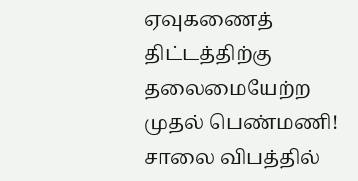ஏவுகணைத் திட்டத்தி‌ற்கு தலைமையே‌ற்ற முதல் பெண்மணி!
சாலை விபத்தில்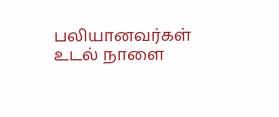பலியானவர்கள் உடல் நாளை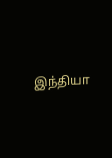இந்தியா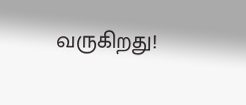வரு‌கிறது!